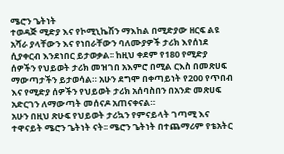ሜሮን ጌትነት
ተወዳጅ ሚድያ እና የኮሚኒኬሽን ማእከል በሚድያው ዘርፍ ልዩ አሻራ ያላቸውን እና የነበራቸውን ባለሙያዎች ታሪክ እየሰነደ ሲያቀርብ እንደነበር ይታወቃል፡፡ ከዚህ ቀደም የ180 የሚድያ ሰዎችን የህይወት ታሪክ መዝገበ አእምሮ በሚል ርእስ በመጽሀፍ ማውጣታችን ይታወሳል። አሁን ደግሞ በቀጣይነት የ200 የጥበብ እና የሚድያ ሰዎችን የህይወት ታሪክ አሰባስበን በአንድ መጽሀፍ አድርገን ለማውጣት መሰናዶ አጠናቀናል።
አሁን በዚህ ጽሁፍ የህይወት ታሪኳን የምናይላት ገጣሚ እና ተዋናይት ሜሮን ጌትነት ናት፡፡ ሜሮን ጌትነት በተጨማሪም የቴአትር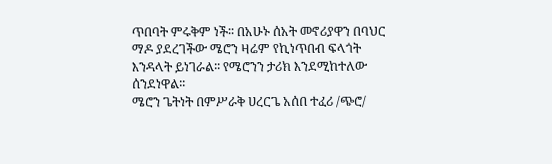ጥበባት ምሩቅም ነች፡፡ በአሁኑ ሰአት መኖሪያዋን በባህር ማዶ ያደረገችው ሜሮን ዛሬም የኪነጥበብ ፍላጎት እንዳላት ይነገራል፡፡ የሜሮንን ታሪክ እንደሚከተለው ሰንደነዋል፡፡
ሜሮን ጌትነት በምሥራቅ ሀረርጌ አሰበ ተፈሪ /ጭሮ/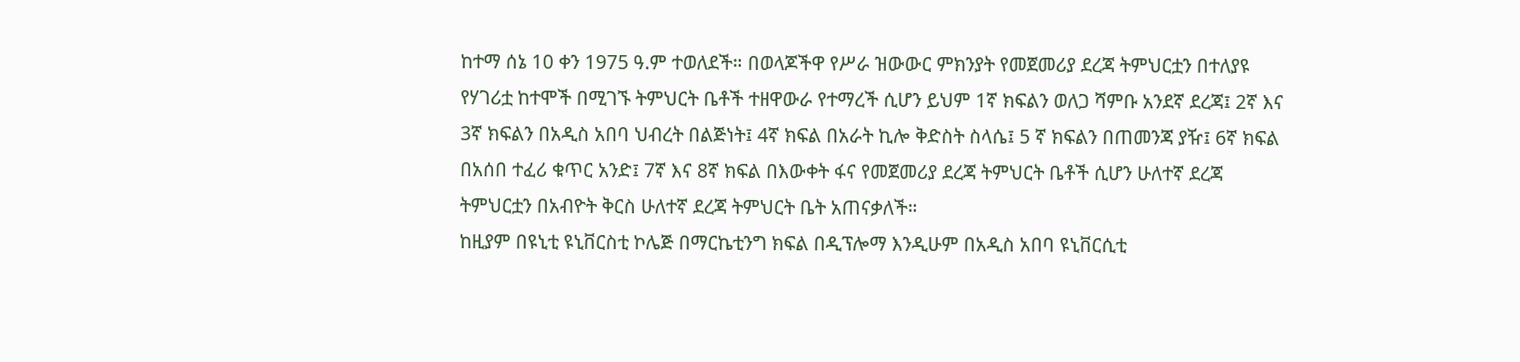ከተማ ሰኔ 10 ቀን 1975 ዓ.ም ተወለደች። በወላጆችዋ የሥራ ዝውውር ምክንያት የመጀመሪያ ደረጃ ትምህርቷን በተለያዩ የሃገሪቷ ከተሞች በሚገኙ ትምህርት ቤቶች ተዘዋውራ የተማረች ሲሆን ይህም 1ኛ ክፍልን ወለጋ ሻምቡ አንደኛ ደረጃ፤ 2ኛ እና 3ኛ ክፍልን በአዲስ አበባ ህብረት በልጅነት፤ 4ኛ ክፍል በአራት ኪሎ ቅድስት ስላሴ፤ 5 ኛ ክፍልን በጠመንጃ ያዥ፤ 6ኛ ክፍል በአሰበ ተፈሪ ቁጥር አንድ፤ 7ኛ እና 8ኛ ክፍል በእውቀት ፋና የመጀመሪያ ደረጃ ትምህርት ቤቶች ሲሆን ሁለተኛ ደረጃ ትምህርቷን በአብዮት ቅርስ ሁለተኛ ደረጃ ትምህርት ቤት አጠናቃለች።
ከዚያም በዩኒቲ ዩኒቨርስቲ ኮሌጅ በማርኬቲንግ ክፍል በዲፕሎማ እንዲሁም በአዲስ አበባ ዩኒቨርሲቲ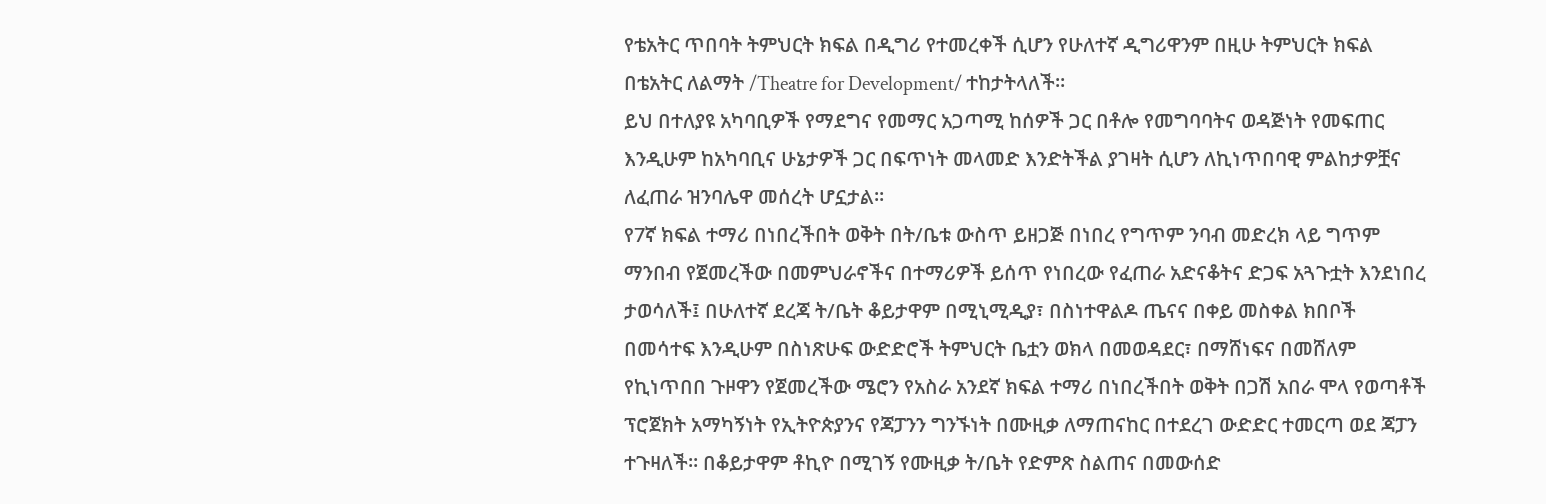የቴአትር ጥበባት ትምህርት ክፍል በዲግሪ የተመረቀች ሲሆን የሁለተኛ ዲግሪዋንም በዚሁ ትምህርት ክፍል በቴአትር ለልማት /Theatre for Development/ ተከታትላለች።
ይህ በተለያዩ አካባቢዎች የማደግና የመማር አጋጣሚ ከሰዎች ጋር በቶሎ የመግባባትና ወዳጅነት የመፍጠር እንዲሁም ከአካባቢና ሁኔታዎች ጋር በፍጥነት መላመድ እንድትችል ያገዛት ሲሆን ለኪነጥበባዊ ምልከታዎቿና ለፈጠራ ዝንባሌዋ መሰረት ሆኗታል።
የ7ኛ ክፍል ተማሪ በነበረችበት ወቅት በት/ቤቱ ውስጥ ይዘጋጅ በነበረ የግጥም ንባብ መድረክ ላይ ግጥም ማንበብ የጀመረችው በመምህራኖችና በተማሪዎች ይሰጥ የነበረው የፈጠራ አድናቆትና ድጋፍ አጓጉቷት እንደነበረ ታወሳለች፤ በሁለተኛ ደረጃ ት/ቤት ቆይታዋም በሚኒሚዲያ፣ በስነተዋልዶ ጤናና በቀይ መስቀል ክበቦች በመሳተፍ እንዲሁም በስነጽሁፍ ውድድሮች ትምህርት ቤቷን ወክላ በመወዳደር፣ በማሸነፍና በመሸለም የኪነጥበበ ጉዞዋን የጀመረችው ሜሮን የአስራ አንደኛ ክፍል ተማሪ በነበረችበት ወቅት በጋሽ አበራ ሞላ የወጣቶች ፕሮጀክት አማካኝነት የኢትዮጵያንና የጃፓንን ግንኙነት በሙዚቃ ለማጠናከር በተደረገ ውድድር ተመርጣ ወደ ጃፓን ተጉዛለች። በቆይታዋም ቶኪዮ በሚገኝ የሙዚቃ ት/ቤት የድምጽ ስልጠና በመውሰድ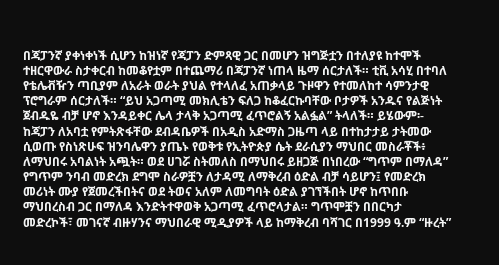በጃፓንኛ ያቀነቀነች ሲሆን ከዝነኛ የጃፓን ድምጻዊ ጋር በመሆን ዝግጅቷን በተለያዩ ከተሞች ተዘርዋውራ ስታቀርብ ከመቆየቷም በተጨማሪ በጃፓንኛ ነጠላ ዜማ ሰርታለች። ቲቪ አሳሂ በተባለ የቴሌቭዥን ጣቢያም ለአራት ወራት ያህል የተላለፈ አጠቃላይ ጉዞዋን የተመለከተ ሳምንታዊ ፕሮግራም ሰርታለች። “ይህ አጋጣሚ መክሊቴን ፍለጋ ከቆፈርኩባቸው ቦታዎች አንዱና የልጅነት ጀብዱዬ ብቻ ሆኖ እንዳይቀር ሌላ ታላቅ አጋጣሚ ፈጥሮልኝ አልፏል” ትላለች። ይሄውም፡-
ከጃፓን ለአባቷ የምትጽፋቸው ደብዳቤዎች በአዲስ አድማስ ጋዜጣ ላይ በተከታታይ ታትመው ሲወጡ የስነጽሁፍ ዝንባሌዋን ያጤኑ የወቅቱ የኢትዮጵያ ሴት ደራሲያን ማህበር መስራቾች፥ ለማህበሩ አባልነት አጯት። ወደ ሀገሯ ስትመለስ በማህበሩ ይዘጋጅ በነበረው “ግጥም በማለዳ” የግጥም ንባብ መድረክ ደግሞ ስራዎቿን ለታዳሚ ለማቅረብ ዕድል ብቻ ሳይሆን፤ የመድረክ መሪነት ሙያ የጀመረችበትና ወደ ትወና አለም ለመግባት ዕድል ያገኘችበት ሆኖ ከጥበቡ ማህበረስብ ጋር በማለዳ እንድትተዋወቅ አጋጣሚ ፈጥሮላታል። ግጥሞቿን በበርካታ መድረኮች፣ መገናኛ ብዙሃንና ማህበራዊ ሚዲያዎች ላይ ከማቅረብ ባሻገር በ1999 ዓ.ም “ዙረት”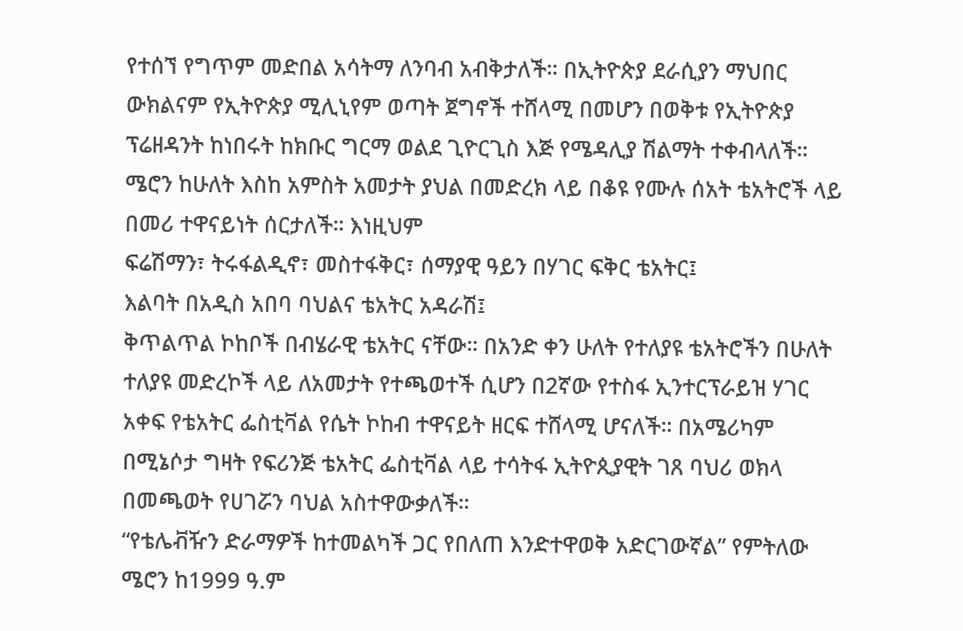የተሰኘ የግጥም መድበል አሳትማ ለንባብ አብቅታለች። በኢትዮጵያ ደራሲያን ማህበር ውክልናም የኢትዮጵያ ሚሊኒየም ወጣት ጀግኖች ተሸላሚ በመሆን በወቅቱ የኢትዮጵያ ፕሬዘዳንት ከነበሩት ከክቡር ግርማ ወልደ ጊዮርጊስ እጅ የሜዳሊያ ሽልማት ተቀብላለች።
ሜሮን ከሁለት እስከ አምስት አመታት ያህል በመድረክ ላይ በቆዩ የሙሉ ሰአት ቴአትሮች ላይ በመሪ ተዋናይነት ሰርታለች። እነዚህም
ፍሬሽማን፣ ትሩፋልዲኖ፣ መስተፋቅር፣ ሰማያዊ ዓይን በሃገር ፍቅር ቴአትር፤
እልባት በአዲስ አበባ ባህልና ቴአትር አዳራሽ፤
ቅጥልጥል ኮከቦች በብሄራዊ ቴአትር ናቸው። በአንድ ቀን ሁለት የተለያዩ ቴአትሮችን በሁለት ተለያዩ መድረኮች ላይ ለአመታት የተጫወተች ሲሆን በ2ኛው የተስፋ ኢንተርፕራይዝ ሃገር አቀፍ የቴአትር ፌስቲቫል የሴት ኮከብ ተዋናይት ዘርፍ ተሸላሚ ሆናለች። በአሜሪካም በሚኔሶታ ግዛት የፍሪንጅ ቴአትር ፌስቲቫል ላይ ተሳትፋ ኢትዮጲያዊት ገጸ ባህሪ ወክላ በመጫወት የሀገሯን ባህል አስተዋውቃለች።
“የቴሌቭዥን ድራማዎች ከተመልካች ጋር የበለጠ እንድተዋወቅ አድርገውኛል” የምትለው ሜሮን ከ1999 ዓ.ም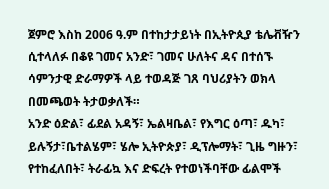ጀምሮ እስከ 2006 ዓ.ም በተከታታይነት በኢትዮጲያ ቴሌቭዥን ሲተላለፉ በቆዩ ገመና አንድ፣ ገመና ሁለትና ዳና በተሰኙ ሳምንታዊ ድራማዎች ላይ ተወዳጅ ገጸ ባህሪያትን ወክላ በመጫወት ትታወቃለች።
አንድ ዕድል፣ ፊደል አዳኝ፣ ኤልዛቤል፣ የእግር ዕጣ፣ ዱካ፣ ይሉኝታ፣ቤተልሄም፣ ሄሎ ኢትዮጵያ፣ ዲፕሎማት፣ ጊዜ ግዙን፣ የተከፈለበት፣ ትራፊኳ እና ድፍረት የተወነችባቸው ፊልሞች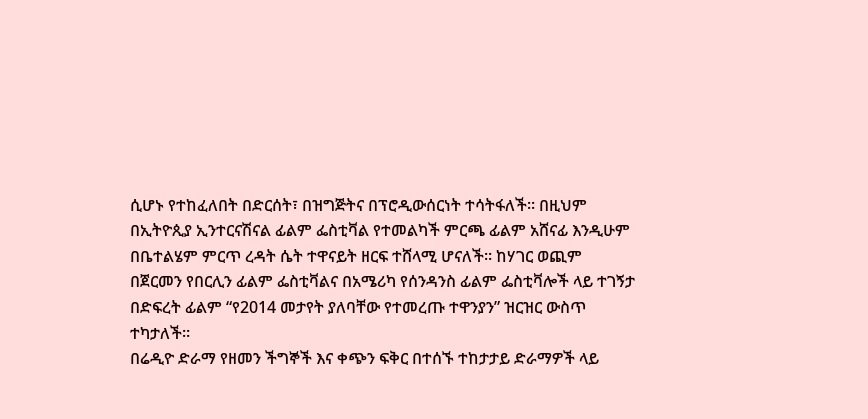ሲሆኑ የተከፈለበት በድርሰት፣ በዝግጅትና በፕሮዲውሰርነት ተሳትፋለች። በዚህም በኢትዮጲያ ኢንተርናሽናል ፊልም ፌስቲቫል የተመልካች ምርጫ ፊልም አሸናፊ እንዲሁም በቤተልሄም ምርጥ ረዳት ሴት ተዋናይት ዘርፍ ተሸላሚ ሆናለች። ከሃገር ወጪም በጀርመን የበርሊን ፊልም ፌስቲቫልና በአሜሪካ የሰንዳንስ ፊልም ፌስቲቫሎች ላይ ተገኝታ በድፍረት ፊልም “የ2014 መታየት ያለባቸው የተመረጡ ተዋንያን” ዝርዝር ውስጥ ተካታለች።
በሬዲዮ ድራማ የዘመን ችግኞች እና ቀጭን ፍቅር በተሰኙ ተከታታይ ድራማዎች ላይ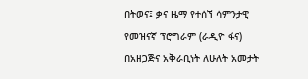በትወና፤ ቃና ዜማ የተሰኘ ሳምንታዊ የመዝናኛ ፕሮግራም (ራዲዮ ፋና) በአዘጋጅና አቅራቢነት ለሁለት አመታት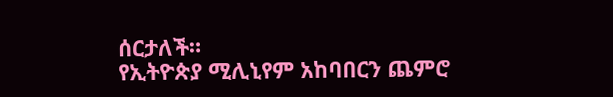ሰርታለች።
የኢትዮጵያ ሚሊኒየም አከባበርን ጨምሮ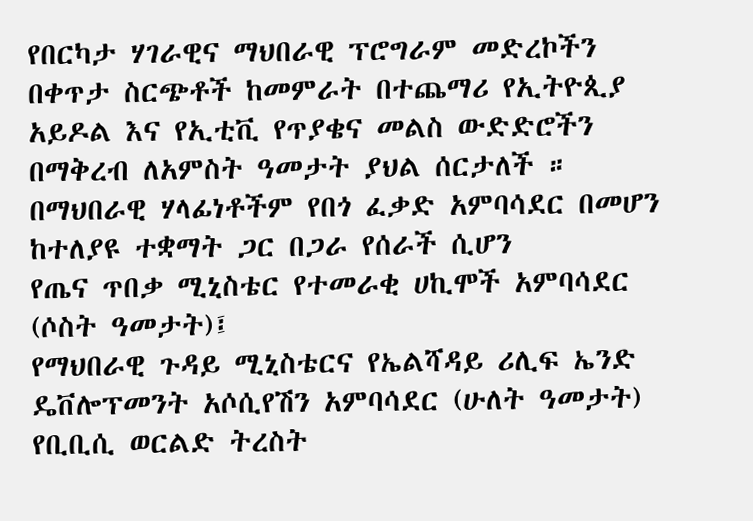የበርካታ ሃገራዊና ማህበራዊ ፕሮግራም መድረኮችን በቀጥታ ስርጭቶች ከመምራት በተጨማሪ የኢትዮጲያ አይዶል እና የኢቲቪ የጥያቄና መልስ ውድድሮችን በማቅረብ ለአምስት ዓመታት ያህል ሰርታለች ።
በማህበራዊ ሃላፊነቶችም የበጎ ፈቃድ አምባሳደር በመሆን ከተለያዩ ተቋማት ጋር በጋራ የሰራች ሲሆን
የጤና ጥበቃ ሚኒስቴር የተመራቂ ሀኪሞች አምባሳደር (ሶስት ዓመታት)፤
የማህበራዊ ጉዳይ ሚኒስቴርና የኤልሻዳይ ሪሊፍ ኤንድ ዴቨሎፕመንት አሶሲየሽን አምባሳደር (ሁለት ዓመታት)
የቢቢሲ ወርልድ ትረስት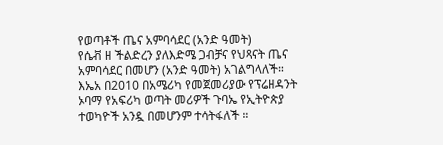የወጣቶች ጤና አምባሳደር (አንድ ዓመት)
የሴቭ ዘ ችልድረን ያለእድሜ ጋብቻና የህጻናት ጤና አምባሳደር በመሆን (አንድ ዓመት) አገልግላለች።
እኤአ በ2010 በአሜሪካ የመጀመሪያው የፕሬዘዳንት ኦባማ የአፍሪካ ወጣት መሪዎች ጉባኤ የኢትዮጵያ ተወካዮች አንዷ በመሆንም ተሳትፋለች ።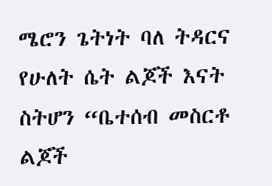ሜሮን ጌትነት ባለ ትዳርና የሁለት ሴት ልጆች እናት ስትሆን “ቤተሰብ መስርቶ ልጆች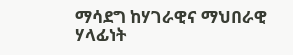ማሳደግ ከሃገራዊና ማህበራዊ ሃላፊነት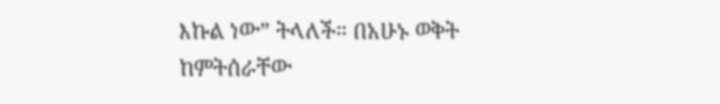እኩል ነው” ትላለች። በአሁኑ ወቅት ከምትሰራቸው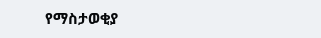የማስታወቂያ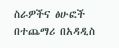ስራዎችና ፅሁፎች በተጨማሪ በአዳዲስ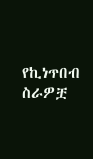የኪነጥበብ ስራዎቿ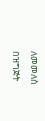ለመመለስ በዝግጅት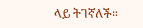ላይ ትገኛለች።